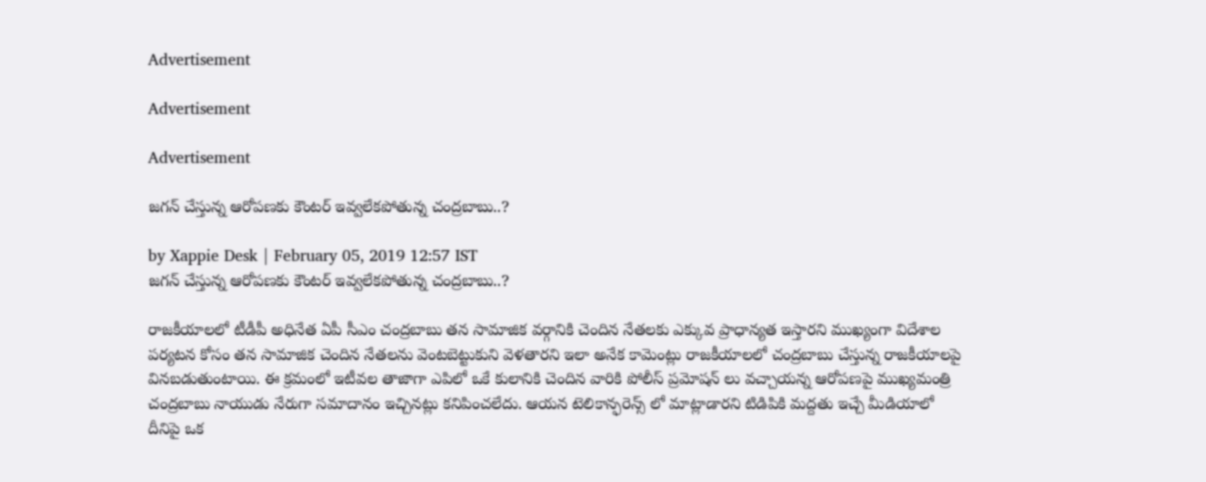Advertisement

Advertisement

Advertisement

జగన్ చేస్తున్న ఆరోపణకు కౌంటర్ ఇవ్వలేకపోతున్న చంద్రబాబు..?

by Xappie Desk | February 05, 2019 12:57 IST
జగన్ చేస్తున్న ఆరోపణకు కౌంటర్ ఇవ్వలేకపోతున్న చంద్రబాబు..?

రాజకీయాలలో టీడీపీ అధినేత ఏపీ సీఎం చంద్రబాబు తన సామాజిక వర్గానికి చెందిన నేతలకు ఎక్కువ ప్రాధాన్యత ఇస్తారని ముఖ్యంగా విదేశాల పర్యటన కోసం తన సామాజిక చెందిన నేతలను వెంటబెట్టుకుని వెళతారని ఇలా అనేక కామెంట్లు రాజకీయాలలో చంద్రబాబు చేస్తున్న రాజకీయాలపై వినబడుతుంటాయి. ఈ క్రమంలో ఇటీవల తాజాగా ఎపిలో ఒకే కులానికి చెందిన వారికి పోలీస్ ప్రమోషన్ లు వచ్చాయన్న ఆరోపణపై ముఖ్యమంత్రి చంద్రబాబు నాయుడు నేరుగా సమాదానం ఇచ్చినట్లు కనిపించలేదు. ఆయన టెలికాన్ఫరెన్స్ లో మాట్లాడారని టిడిపికి మద్దతు ఇచ్చే మీడియాలో దీనిపై ఒక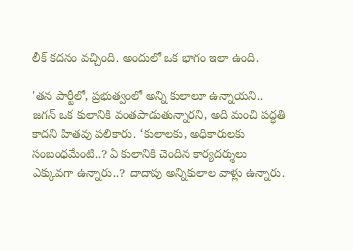లీక్ కదనం వచ్చింది. అందులో ఒక భాగం ఇలా ఉంది.

'తన పార్టీలో, ప్రభుత్వంలో అన్ని కులాలూ ఉన్నాయని.. జగన్‌ ఒక కులానికి వంతపాడుతున్నారని, అది మంచి పద్ధతి కాదని హితవు పలికారు. ‘కులాలకు, అధికారులకు సంబంధమేంటి..? ఏ కులానికి చెందిన కార్యదర్శులు ఎక్కువగా ఉన్నారు..? దాదాపు అన్నికులాల వాళ్లు ఉన్నారు.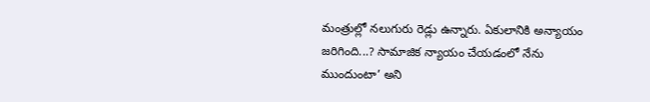మంత్రుల్లో నలుగురు రెడ్లు ఉన్నారు. ఏకులానికి అన్యాయం జరిగింది...? సామాజిక న్యాయం చేయడంలో నేను ముందుంటా’ అని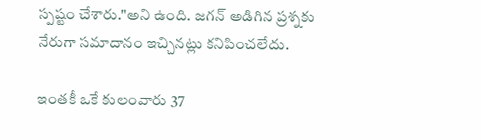స్పష్టం చేశారు."అని ఉంది. జగన్ అడిగిన ప్రశ్నకు నేరుగా సమాదానం ఇచ్చినట్లు కనిపించలేదు.

ఇంతకీ ఒకే కులంవారు 37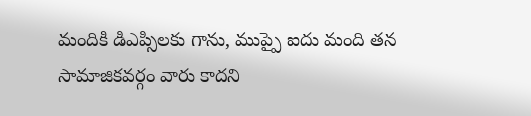మందికి డిఎప్సిలకు గాను, ముప్పై ఐదు మంది తన సామాజికవర్గం వారు కాదని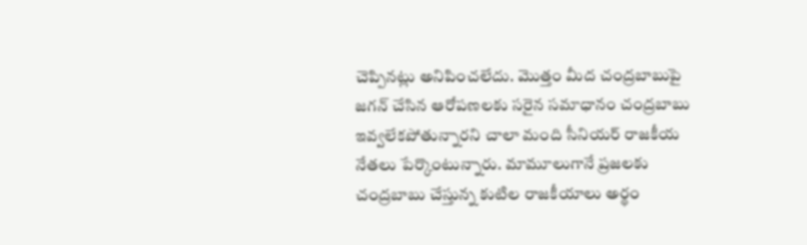చెప్పినట్లు అనిపించలేదు. మొత్తం మీద చంద్రబాబుపై జగన్ చేసిన ఆరోపణలకు సరైన సమాధానం చంద్రబాబు ఇవ్వలేకపోతున్నారని చాలా మంది సీనియర్ రాజకీయ నేతలు పేర్కొంటున్నారు. మామూలుగానే ప్రజలకు చంద్రబాబు చేస్తున్న కుటిల రాజకీయాలు అర్థం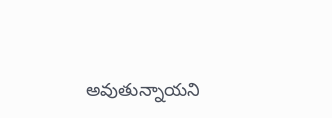అవుతున్నాయని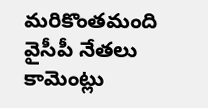మరికొంతమంది వైసీపీ నేతలు కామెంట్లు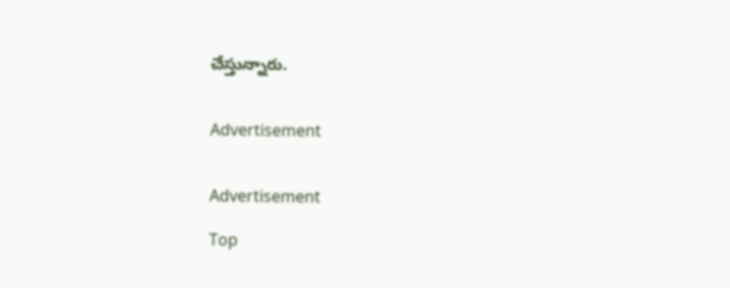చేస్తున్నారు.


Advertisement


Advertisement

Top